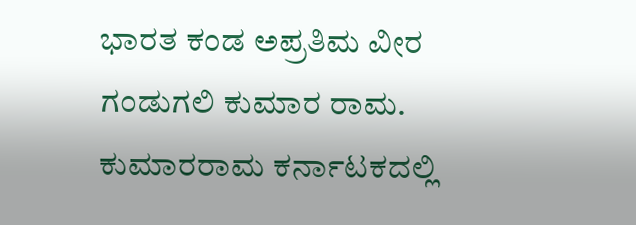ಭಾರತ ಕಂಡ ಅಪ್ರತಿಮ ವೀರ ಗಂಡುಗಲಿ ಕುಮಾರ ರಾಮ. ಕುಮಾರರಾಮ ಕರ್ನಾಟಕದಲ್ಲಿ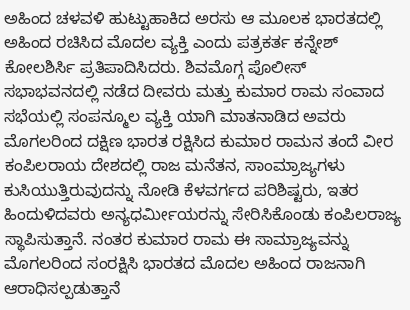ಅಹಿಂದ ಚಳವಳಿ ಹುಟ್ಟುಹಾಕಿದ ಅರಸು ಆ ಮೂಲಕ ಭಾರತದಲ್ಲಿ ಅಹಿಂದ ರಚಿಸಿದ ಮೊದಲ ವ್ಯಕ್ತಿ ಎಂದು ಪತ್ರಕರ್ತ ಕನ್ನೇಶ್ ಕೋಲಶಿರ್ಸಿ ಪ್ರತಿಪಾದಿಸಿದರು. ಶಿವಮೊಗ್ಗ ಪೊಲೀಸ್ ಸಭಾಭವನದಲ್ಲಿ ನಡೆದ ದೀವರು ಮತ್ತು ಕುಮಾರ ರಾಮ ಸಂವಾದ ಸಭೆಯಲ್ಲಿ ಸಂಪನ್ಮೂಲ ವ್ಯಕ್ತಿ ಯಾಗಿ ಮಾತನಾಡಿದ ಅವರು ಮೊಗಲರಿಂದ ದಕ್ಷಿಣ ಭಾರತ ರಕ್ಷಿಸಿದ ಕುಮಾರ ರಾಮನ ತಂದೆ ವೀರ ಕಂಪಿಲರಾಯ ದೇಶದಲ್ಲಿ ರಾಜ ಮನೆತನ, ಸಾಂಮ್ರಾಜ್ಯಗಳು ಕುಸಿಯುತ್ತಿರುವುದನ್ನು ನೋಡಿ ಕೆಳವರ್ಗದ ಪರಿಶಿಷ್ಟರು, ಇತರ ಹಿಂದುಳಿದವರು ಅನ್ಯಧರ್ಮೀಯರನ್ನು ಸೇರಿಸಿಕೊಂಡು ಕಂಪಿಲರಾಜ್ಯ ಸ್ಥಾಪಿಸುತ್ತಾನೆ. ನಂತರ ಕುಮಾರ ರಾಮ ಈ ಸಾಮ್ರಾಜ್ಯವನ್ನು ಮೊಗಲರಿಂದ ಸಂರಕ್ಷಿಸಿ ಭಾರತದ ಮೊದಲ ಅಹಿಂದ ರಾಜನಾಗಿ ಆರಾಧಿಸಲ್ಪಡುತ್ತಾನೆ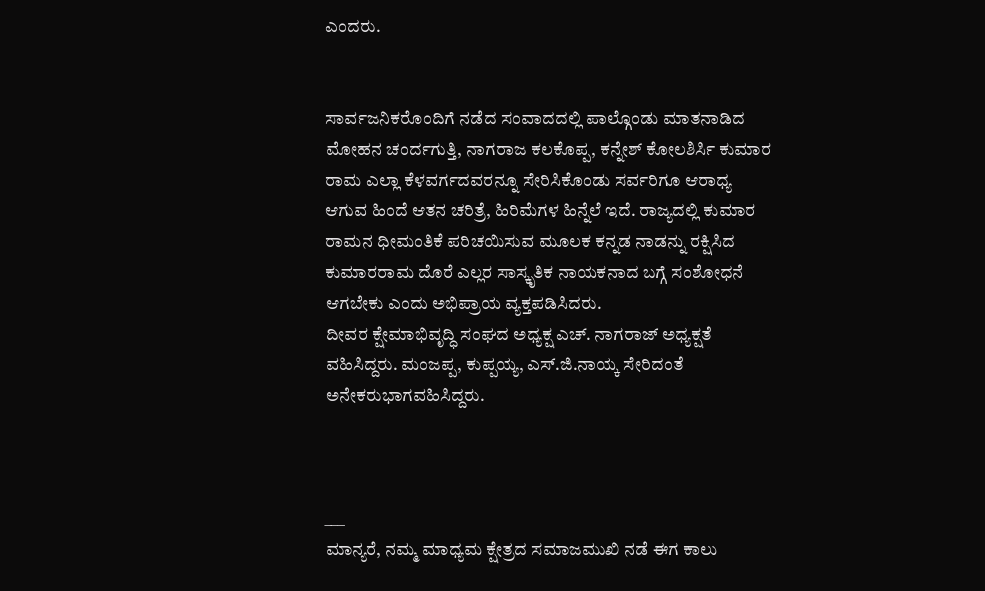ಎಂದರು.


ಸಾರ್ವಜನಿಕರೊಂದಿಗೆ ನಡೆದ ಸಂವಾದದಲ್ಲಿ ಪಾಲ್ಗೊಂಡು ಮಾತನಾಡಿದ ಮೋಹನ ಚಂರ್ದಗುತ್ತಿ, ನಾಗರಾಜ ಕಲಕೊಪ್ಪ, ಕನ್ನೇಶ್ ಕೋಲಶಿರ್ಸಿ ಕುಮಾರ ರಾಮ ಎಲ್ಲಾ ಕೆಳವರ್ಗದವರನ್ನೂ ಸೇರಿಸಿಕೊಂಡು ಸರ್ವರಿಗೂ ಆರಾಧ್ಯ ಆಗುವ ಹಿಂದೆ ಆತನ ಚರಿತ್ರೆ, ಹಿರಿಮೆಗಳ ಹಿನ್ನೆಲೆ ಇದೆ. ರಾಜ್ಯದಲ್ಲಿ ಕುಮಾರ ರಾಮನ ಧೀಮಂತಿಕೆ ಪರಿಚಯಿಸುವ ಮೂಲಕ ಕನ್ನಡ ನಾಡನ್ನು ರಕ್ಷಿಸಿದ ಕುಮಾರರಾಮ ದೊರೆ ಎಲ್ಲರ ಸಾಸ್ಕೃತಿಕ ನಾಯಕನಾದ ಬಗ್ಗೆ ಸಂಶೋಧನೆ ಆಗಬೇಕು ಎಂದು ಅಭಿಪ್ರಾಯ ವ್ಯಕ್ತಪಡಿಸಿದರು.
ದೀವರ ಕ್ಷೇಮಾಭಿವೃದ್ಧಿ ಸಂಘದ ಅಧ್ಯಕ್ಷ ಎಚ್. ನಾಗರಾಜ್ ಅಧ್ಯಕ್ಷತೆ ವಹಿಸಿದ್ದರು. ಮಂಜಪ್ಪ, ಕುಪ್ಪಯ್ಯ, ಎಸ್.ಜಿ.ನಾಯ್ಕ ಸೇರಿದಂತೆ ಅನೇಕರುಭಾಗವಹಿಸಿದ್ದರು.



___
ಮಾನ್ಯರೆ, ನಮ್ಮ ಮಾಧ್ಯಮ ಕ್ಷೇತ್ರದ ಸಮಾಜಮುಖಿ ನಡೆ ಈಗ ಕಾಲು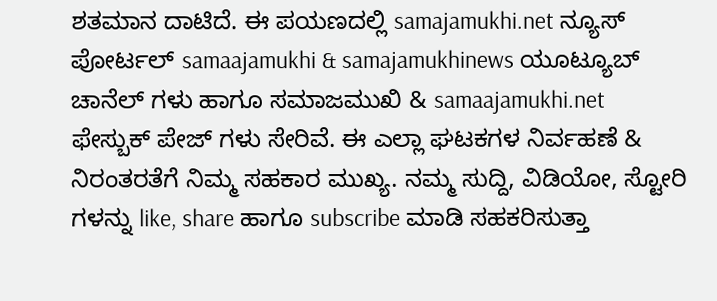ಶತಮಾನ ದಾಟಿದೆ. ಈ ಪಯಣದಲ್ಲಿ samajamukhi.net ನ್ಯೂಸ್ ಪೋರ್ಟಲ್ samaajamukhi & samajamukhinews ಯೂಟ್ಯೂಬ್ ಚಾನೆಲ್ ಗಳು ಹಾಗೂ ಸಮಾಜಮುಖಿ & samaajamukhi.net ಫೇಸ್ಬುಕ್ ಪೇಜ್ ಗಳು ಸೇರಿವೆ. ಈ ಎಲ್ಲಾ ಘಟಕಗಳ ನಿರ್ವಹಣೆ & ನಿರಂತರತೆಗೆ ನಿಮ್ಮ ಸಹಕಾರ ಮುಖ್ಯ. ನಮ್ಮ ಸುದ್ದಿ, ವಿಡಿಯೋ, ಸ್ಟೋರಿ ಗಳನ್ನು like, share ಹಾಗೂ subscribe ಮಾಡಿ ಸಹಕರಿಸುತ್ತಾ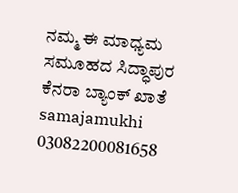ನಮ್ಮ ಈ ಮಾಧ್ಯಮ ಸಮೂಹದ ಸಿದ್ಧಾಪುರ ಕೆನರಾ ಬ್ಯಾಂಕ್ ಖಾತೆ samajamukhi 03082200081658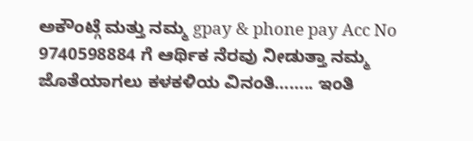ಅಕೌಂಟ್ಗೆ ಮತ್ತು ನಮ್ಮ gpay & phone pay Acc No 9740598884 ಗೆ ಆರ್ಥಿಕ ನೆರವು ನೀಡುತ್ತಾ ನಮ್ಮ ಜೊತೆಯಾಗಲು ಕಳಕಳಿಯ ವಿನಂತಿ…….. ಇಂತಿ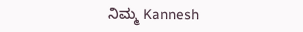ನಿಮ್ಮ Kannesh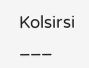Kolsirsi
___